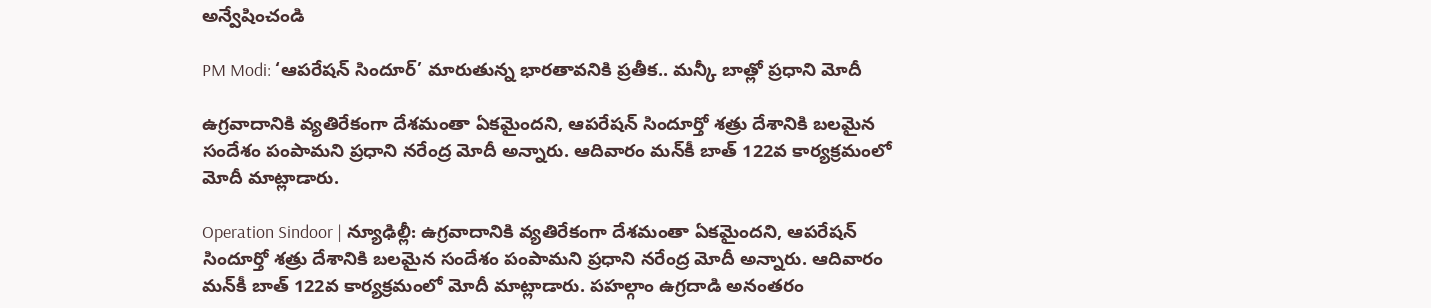అన్వేషించండి

PM Modi: ‘ఆపరేషన్ సిందూర్’ మారుతున్న భారతావనికి ప్రతీక.. మన్కీ బాత్లో ప్రధాని మోదీ

ఉగ్రవాదానికి వ్యతిరేకంగా దేశమంతా ఏకమైందని, ఆపరేషన్ సిందూర్తో శత్రు దేశానికి బలమైన సందేశం పంపామని ప్రధాని నరేంద్ర మోదీ అన్నారు. ఆదివారం మన్‌కీ బాత్‌ 122వ కార్యక్రమంలో మోదీ మాట్లాడారు.

Operation Sindoor | న్యూఢిల్లీ: ఉగ్రవాదానికి వ్యతిరేకంగా దేశమంతా ఏకమైందని, ఆపరేషన్ సిందూర్తో శత్రు దేశానికి బలమైన సందేశం పంపామని ప్రధాని నరేంద్ర మోదీ అన్నారు. ఆదివారం మన్‌కీ బాత్‌ 122వ కార్యక్రమంలో మోదీ మాట్లాడారు. పహల్గాం ఉగ్రదాడి అనంతరం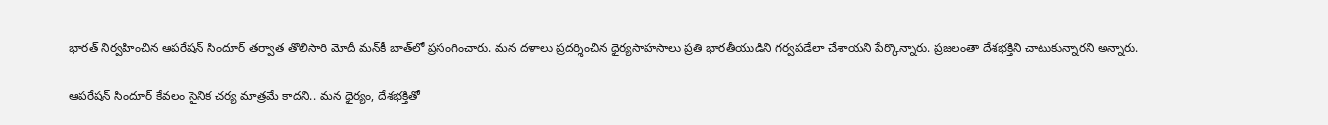భారత్‌ నిర్వహించిన ఆపరేషన్‌ సిందూర్‌ తర్వాత తొలిసారి మోదీ మన్‌కీ బాత్‌లో ప్రసంగించారు. మన దళాలు ప్రదర్శించిన ధైర్యసాహసాలు ప్రతి భారతీయుడిని గర్వపడేలా చేశాయని పేర్కొన్నారు. ప్రజలంతా దేశభక్తిని చాటుకున్నారని అన్నారు.

ఆపరేషన్‌ సిందూర్‌ కేవలం సైనిక చర్య మాత్రమే కాదని.. మన ధైర్యం, దేశభక్తితో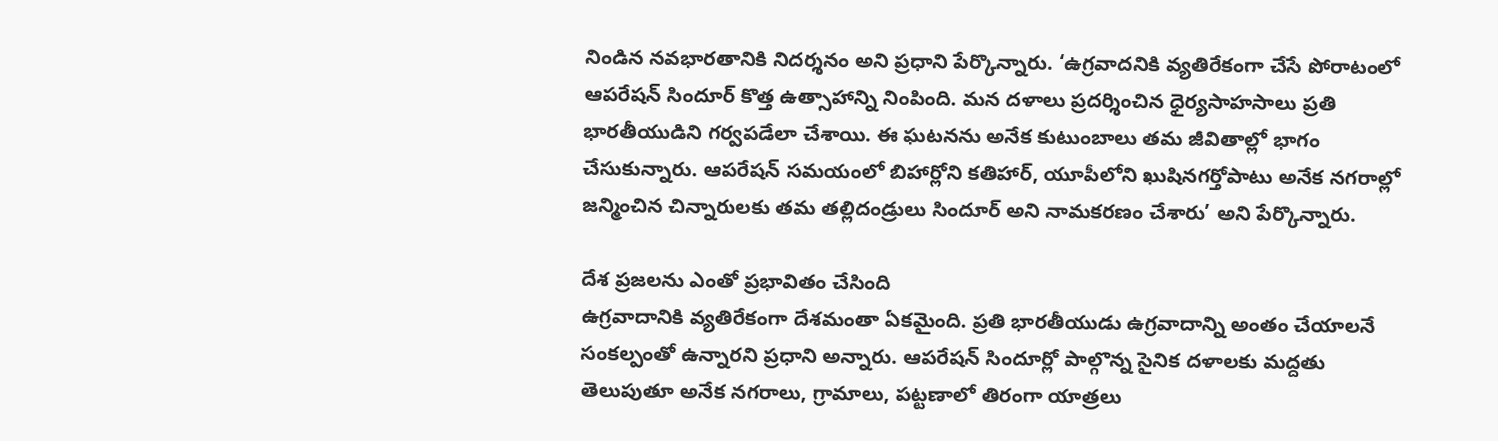నిండిన నవభారతానికి నిదర్శనం అని ప్రధాని పేర్కొన్నారు. ‘ఉగ్రవాదనికి వ్యతిరేకంగా చేసే పోరాటంలో ఆపరేషన్‌ సిందూర్‌ కొత్త ఉత్సాహాన్ని నింపింది. మన దళాలు ప్రదర్శించిన ధైర్యసాహసాలు ప్రతి భారతీయుడిని గర్వపడేలా చేశాయి. ఈ ఘటనను అనేక కుటుంబాలు తమ జీవితాల్లో భాగం చేసుకున్నారు. ఆపరేషన్‌ సమయంలో బిహార్లోని కతిహార్, యూపీలోని ఖుషినగర్తోపాటు అనేక నగరాల్లో జన్మించిన చిన్నారులకు తమ తల్లిదండ్రులు సిందూర్‌ అని నామకరణం చేశారు’ అని పేర్కొన్నారు.

దేశ ప్రజలను ఎంతో ప్రభావితం చేసింది
ఉగ్రవాదానికి వ్యతిరేకంగా దేశమంతా ఏకమైంది. ప్రతి భారతీయుడు ఉగ్రవాదాన్ని అంతం చేయాలనే సంకల్పంతో ఉన్నారని ప్రధాని అన్నారు. ఆపరేషన్ సిందూర్లో పాల్గొన్న సైనిక దళాలకు మద్దతు తెలుపుతూ అనేక నగరాలు, గ్రామాలు, పట్టణాలో తిరంగా యాత్రలు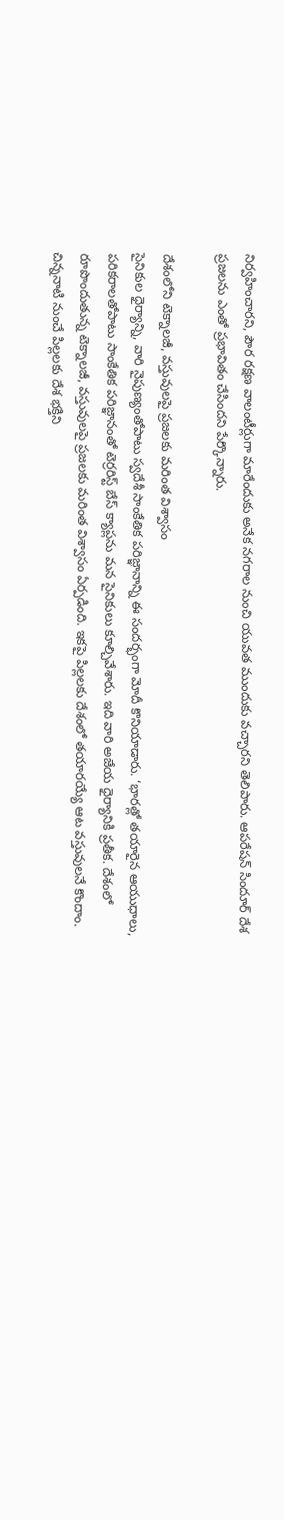నిర్వహించారని, పౌర రక్షణ వాలంటీర్లుగా మారేందుకు అనేక నగరాల నుంచి యువత ముందుకు వచ్చారని తెలిపారు. ఆపరేషన్ సిందూర్ దేశ ప్రజలను ఎంతో ప్రభావితం చేసిందని పేర్కొన్నారు.

దేశంలోని టెక్నాలజీ, వస్తువులపై ప్రజలకు మరింత విశ్వాసం
సైనికుల ధైర్యాన్ని, వారి నైపుణ్యంతోపాటు స్వదేశీ సాంకేతిక పరిజ్ఞానాన్ని ఈ సందర్భంగా మోదీ కొనియాడారు. ‘భారత్లో తయారైన ఆయుధాలు, పరికరాలతోపాటు సాంకేతిక పరిజ్ఞానంతో టెర్రరిస్ట్ బేస్ క్యాప్లను మన సైనికులు కూల్చివేశారు. ఇది వారి అజేయ ధైర్యానికి ప్రతీక. దేశంలో రూపొందుతున్న టెక్నాలజీ, వస్తువులపై ప్రజలకు మరింత విశ్వాసం ఏర్పడింది. ఇకపై పిల్లలకు దేశంలో తయారయ్యే ఆట వస్తువులనే కొందాం. చిన్ననాటి నుంచే పిల్లలకు దేశ భక్తిని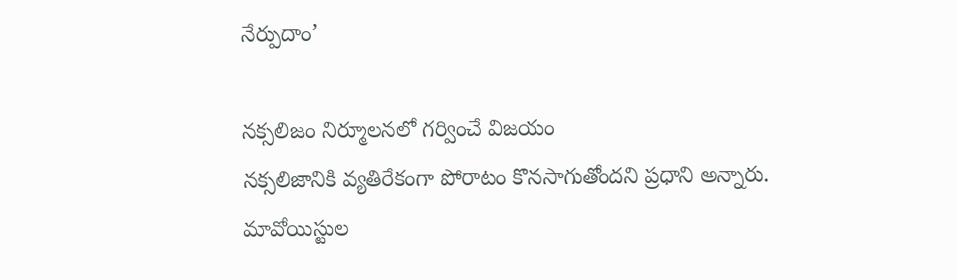నేర్పుదాం’

నక్సలిజం నిర్మూలనలో గర్వించే విజయం
నక్సలిజానికి వ్యతిరేకంగా పోరాటం కొనసాగుతోందని ప్రధాని అన్నారు.  మావోయిస్టుల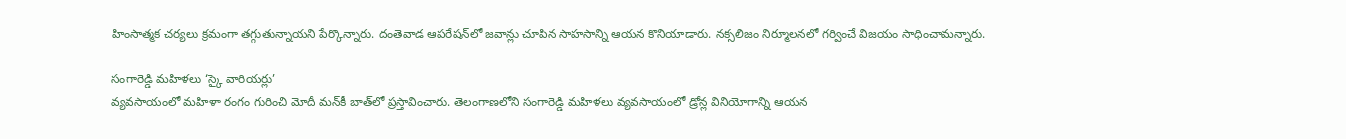హింసాత్మక చర్యలు క్రమంగా తగ్గుతున్నాయని పేర్కొన్నారు. దంతెవాడ ఆపరేషన్‌లో జవాన్లు చూపిన సాహసాన్ని ఆయన కొనియాడారు. నక్సలిజం నిర్మూలనలో గర్వించే విజయం సాధించామన్నారు.

సంగారెడ్డి మహిళలు ‘స్కై వారియర్లు’
వ్యవసాయంలో మహిళా రంగం గురించి మోదీ మన్‌కీ బాత్‌లో ప్రస్తావించారు. తెలంగాణలోని సంగారెడ్డి మహిళలు వ్యవసాయంలో డ్రోన్ల వినియోగాన్ని ఆయన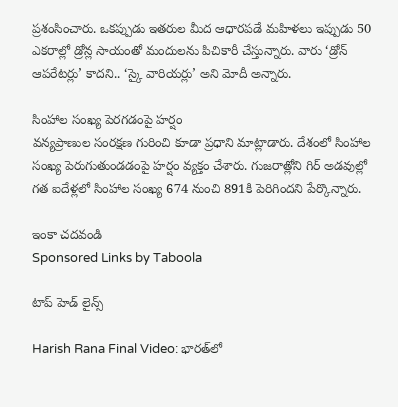ప్రశంసించారు. ఒకప్పుడు ఇతరుల మీద ఆధారపడే మహిళలు ఇప్పుడు 50 ఎకరాల్లో డ్రోన్ల సాయంతో మందులను పిచికారీ చేస్తున్నారు. వారు ‘డ్రోన్ ఆపరేటర్లు’ కాదని.. ‘స్కై వారియర్లు’ అని మోదీ అన్నారు.

సింహాల సంఖ్య పెరగడంపై హర్షం
వన్యప్రాణుల సంరక్షణ గురించి కూడా ప్రధాని మాట్లాడారు. దేశంలో సింహాల సంఖ్య పెరుగుతుండడంపై హర్షం వ్యక్తం చేశారు. గుజరాత్లోని గిర్ అడవుల్లో గత ఐదేళ్లలో సింహాల సంఖ్య 674 నుంచి 891కి పెరిగిందని పేర్కొన్నారు.

ఇంకా చదవండి
Sponsored Links by Taboola

టాప్ హెడ్ లైన్స్

Harish Rana Final Video: భారత్‌లో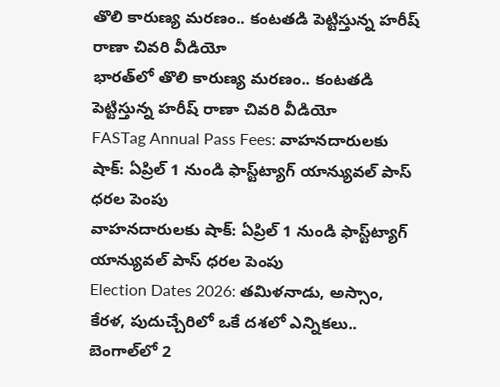తొలి కారుణ్య మరణం.. కంటతడి పెట్టిస్తున్న హరీష్ రాణా చివరి వీడియో
భారత్‌లో తొలి కారుణ్య మరణం.. కంటతడి పెట్టిస్తున్న హరీష్ రాణా చివరి వీడియో
FASTag Annual Pass Fees: వాహనదారులకు షాక్: ఏప్రిల్ 1 నుండి ఫాస్ట్‌ట్యాగ్ యాన్యువల్ పాస్ ధరల పెంపు
వాహనదారులకు షాక్: ఏప్రిల్ 1 నుండి ఫాస్ట్‌ట్యాగ్ యాన్యువల్ పాస్ ధరల పెంపు
Election Dates 2026: తమిళనాడు, అస్సాం, కేరళ, పుదుచ్చేరిలో ఒకే దశలో ఎన్నికలు.. బెంగాల్‌లో 2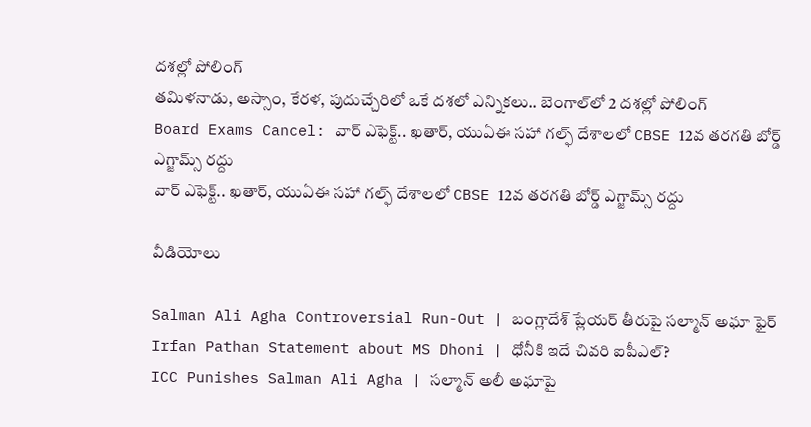దశల్లో పోలింగ్
తమిళనాడు, అస్సాం, కేరళ, పుదుచ్చేరిలో ఒకే దశలో ఎన్నికలు.. బెంగాల్‌లో 2 దశల్లో పోలింగ్
Board Exams Cancel: వార్ ఎఫెక్ట్.. ఖతార్, యుఏఈ సహా గల్ఫ్ దేశాలలో CBSE 12వ తరగతి బోర్డ్ ఎగ్జామ్స్ రద్దు
వార్ ఎఫెక్ట్.. ఖతార్, యుఏఈ సహా గల్ఫ్ దేశాలలో CBSE 12వ తరగతి బోర్డ్ ఎగ్జామ్స్ రద్దు

వీడియోలు

Salman Ali Agha Controversial Run-Out | బంగ్లాదేశ్ ప్లేయర్ తీరుపై సల్మాన్ అఘా ఫైర్
Irfan Pathan Statement about MS Dhoni | ధోనీకి ఇదే చివరి ఐపీఎల్?
ICC Punishes Salman Ali Agha | సల్మాన్ అలీ అఘాపై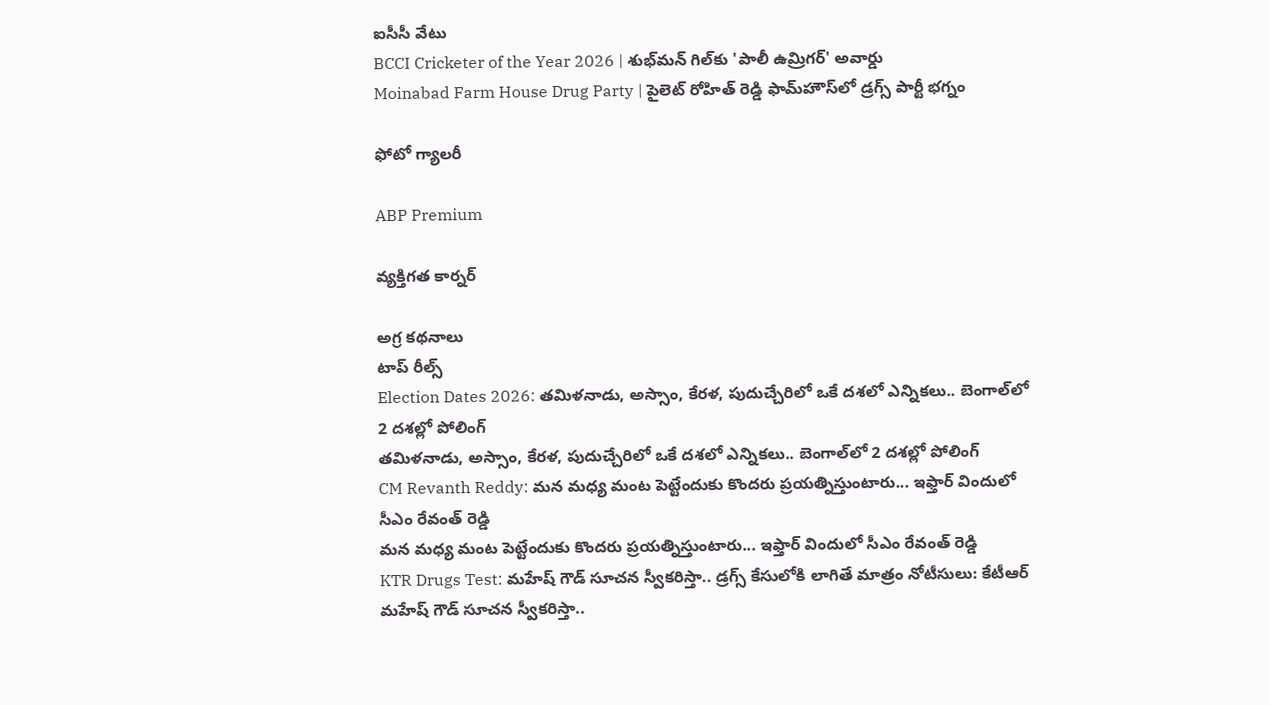ఐసీసీ వేటు
BCCI Cricketer of the Year 2026 | శుభ్‌మన్ గిల్‌కు 'పాలీ ఉమ్రిగర్' అవార్డు
Moinabad Farm House Drug Party | పైలెట్ రోహిత్ రెడ్డి ఫామ్‌హౌస్‌లో డ్రగ్స్ పార్టీ భగ్నం

ఫోటో గ్యాలరీ

ABP Premium

వ్యక్తిగత కార్నర్

అగ్ర కథనాలు
టాప్ రీల్స్
Election Dates 2026: తమిళనాడు, అస్సాం, కేరళ, పుదుచ్చేరిలో ఒకే దశలో ఎన్నికలు.. బెంగాల్‌లో 2 దశల్లో పోలింగ్
తమిళనాడు, అస్సాం, కేరళ, పుదుచ్చేరిలో ఒకే దశలో ఎన్నికలు.. బెంగాల్‌లో 2 దశల్లో పోలింగ్
CM Revanth Reddy: మన మధ్య మంట పెట్టేందుకు కొందరు ప్రయత్నిస్తుంటారు... ఇఫ్తార్ విందులో సీఎం రేవంత్ రెడ్డి
మన మధ్య మంట పెట్టేందుకు కొందరు ప్రయత్నిస్తుంటారు... ఇఫ్తార్ విందులో సీఎం రేవంత్ రెడ్డి
KTR Drugs Test: మహేష్ గౌడ్ సూచన స్వీకరిస్తా.. డ్రగ్స్ కేసులోకి లాగితే మాత్రం నోటీసులు: కేటీఆర్
మహేష్ గౌడ్ సూచన స్వీకరిస్తా..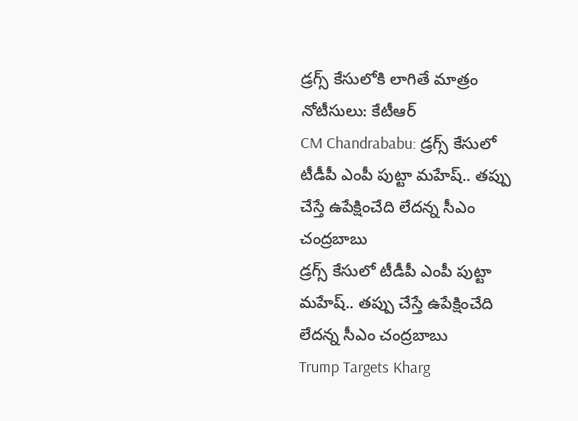డ్రగ్స్ కేసులోకి లాగితే మాత్రం నోటీసులు: కేటీఆర్
CM Chandrababu: డ్రగ్స్ కేసులో టీడీపీ ఎంపీ పుట్టా మహేష్‌.. తప్పు చేస్తే ఉపేక్షించేది లేదన్న సీఎం చంద్రబాబు
డ్రగ్స్ కేసులో టీడీపీ ఎంపీ పుట్టా మహేష్‌.. తప్పు చేస్తే ఉపేక్షించేది లేదన్న సీఎం చంద్రబాబు
Trump Targets Kharg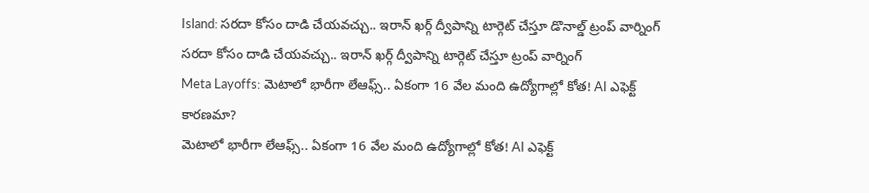Island: సరదా కోసం దాడి చేయవచ్చు.. ఇరాన్ ఖర్గ్ ద్వీపాన్ని టార్గెట్ చేస్తూ డొనాల్డ్ ట్రంప్ వార్నింగ్
సరదా కోసం దాడి చేయవచ్చు.. ఇరాన్ ఖర్గ్ ద్వీపాన్ని టార్గెట్ చేస్తూ ట్రంప్ వార్నింగ్
Meta Layoffs: మెటాలో భారీగా లేఆఫ్స్.. ఏకంగా 16 వేల మంది ఉద్యోగాల్లో కోత! AI ఎఫెక్ట్ కారణమా?
మెటాలో భారీగా లేఆఫ్స్.. ఏకంగా 16 వేల మంది ఉద్యోగాల్లో కోత! AI ఎఫెక్ట్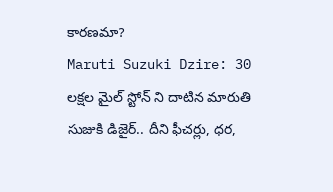కారణమా?
Maruti Suzuki Dzire: 30 లక్షల మైల్ స్టోన్ ని దాటిన మారుతి సుజుకి డిజైర్.. దీని ఫీచర్లు, ధర,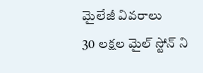మైలేజీ వివరాలు
30 లక్షల మైల్ స్టోన్ ని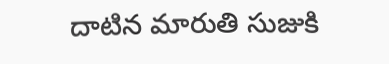దాటిన మారుతి సుజుకి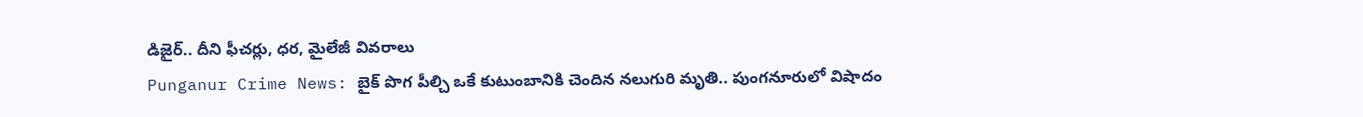డిజైర్.. దీని ఫీచర్లు, ధర, మైలేజీ వివరాలు
Punganur Crime News: బైక్ పొగ పీల్చి ఒకే కుటుంబానికి చెందిన నలుగురి మృతి.. పుంగనూరులో విషాదం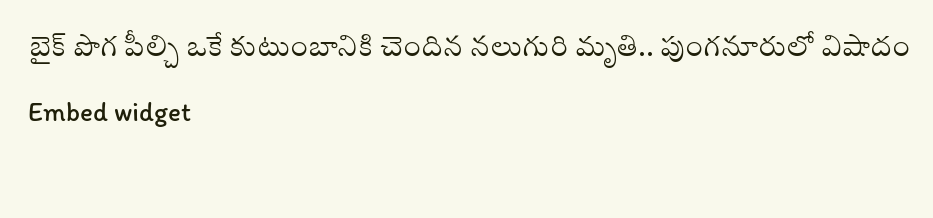బైక్ పొగ పీల్చి ఒకే కుటుంబానికి చెందిన నలుగురి మృతి.. పుంగనూరులో విషాదం
Embed widget